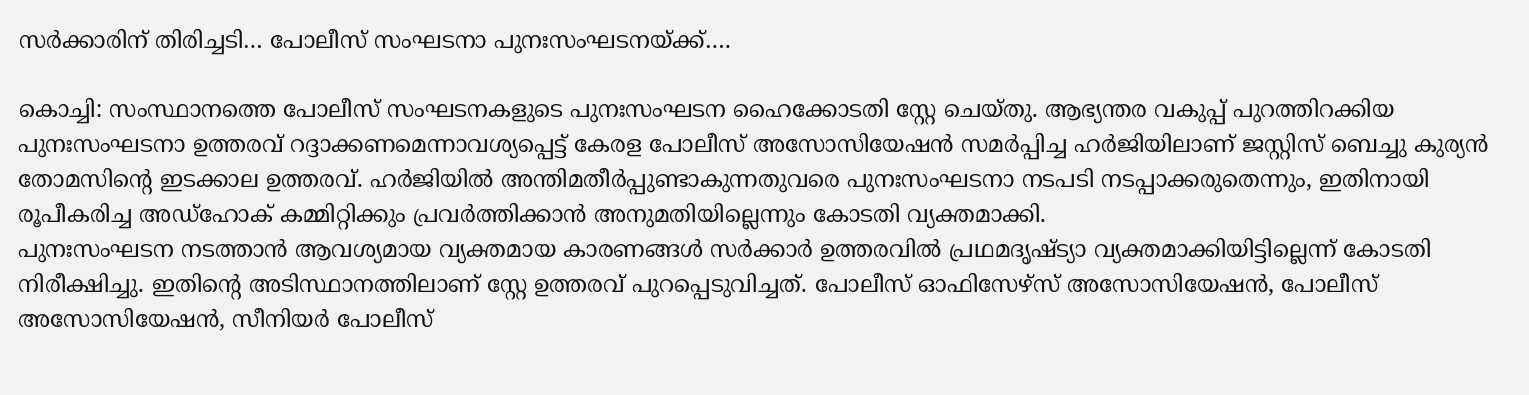സർക്കാരിന് തിരിച്ചടി… പോലീസ് സംഘടനാ പുനഃസംഘടനയ്ക്ക്….

കൊച്ചി: സംസ്ഥാനത്തെ പോലീസ് സംഘടനകളുടെ പുനഃസംഘടന ഹൈക്കോടതി സ്റ്റേ ചെയ്തു. ആഭ്യന്തര വകുപ്പ് പുറത്തിറക്കിയ പുനഃസംഘടനാ ഉത്തരവ് റദ്ദാക്കണമെന്നാവശ്യപ്പെട്ട് കേരള പോലീസ് അസോസിയേഷൻ സമർപ്പിച്ച ഹർജിയിലാണ് ജസ്റ്റിസ് ബെച്ചു കുര്യൻ തോമസിന്റെ ഇടക്കാല ഉത്തരവ്. ഹർജിയിൽ അന്തിമതീർപ്പുണ്ടാകുന്നതുവരെ പുനഃസംഘടനാ നടപടി നടപ്പാക്കരുതെന്നും, ഇതിനായി രൂപീകരിച്ച അഡ്ഹോക് കമ്മിറ്റിക്കും പ്രവർത്തിക്കാൻ അനുമതിയില്ലെന്നും കോടതി വ്യക്തമാക്കി.
പുനഃസംഘടന നടത്താൻ ആവശ്യമായ വ്യക്തമായ കാരണങ്ങൾ സർക്കാർ ഉത്തരവിൽ പ്രഥമദൃഷ്ട്യാ വ്യക്തമാക്കിയിട്ടില്ലെന്ന് കോടതി നിരീക്ഷിച്ചു. ഇതിന്റെ അടിസ്ഥാനത്തിലാണ് സ്റ്റേ ഉത്തരവ് പുറപ്പെടുവിച്ചത്. പോലീസ് ഓഫിസേഴ്സ് അസോസിയേഷൻ, പോലീസ് അസോസിയേഷൻ, സീനിയർ പോലീസ്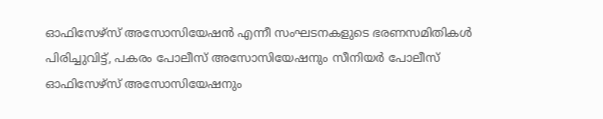ഓഫിസേഴ്സ് അസോസിയേഷൻ എന്നീ സംഘടനകളുടെ ഭരണസമിതികൾ പിരിച്ചുവിട്ട്, പകരം പോലീസ് അസോസിയേഷനും സീനിയർ പോലീസ് ഓഫിസേഴ്സ് അസോസിയേഷനും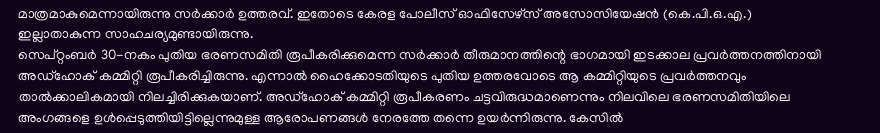മാത്രമാകുമെന്നായിരുന്നു സർക്കാർ ഉത്തരവ്. ഇതോടെ കേരള പോലീസ് ഓഫിസേഴ്സ് അസോസിയേഷൻ (കെ.പി.ഒ.എ.) ഇല്ലാതാകുന്ന സാഹചര്യമുണ്ടായിരുന്നു.
സെപ്റ്റംബർ 30-നകം പുതിയ ഭരണസമിതി രൂപീകരിക്കുമെന്ന സർക്കാർ തീരുമാനത്തിന്റെ ഭാഗമായി ഇടക്കാല പ്രവർത്തനത്തിനായി അഡ്ഹോക് കമ്മിറ്റി രൂപീകരിച്ചിരുന്നു. എന്നാൽ ഹൈക്കോടതിയുടെ പുതിയ ഉത്തരവോടെ ആ കമ്മിറ്റിയുടെ പ്രവർത്തനവും താൽക്കാലികമായി നിലച്ചിരിക്കുകയാണ്. അഡ്ഹോക് കമ്മിറ്റി രൂപീകരണം ചട്ടവിരുദ്ധമാണെന്നും നിലവിലെ ഭരണസമിതിയിലെ അംഗങ്ങളെ ഉൾപ്പെടുത്തിയിട്ടില്ലെന്നുമുള്ള ആരോപണങ്ങൾ നേരത്തേ തന്നെ ഉയർന്നിരുന്നു. കേസിൽ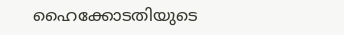ഹൈക്കോടതിയുടെ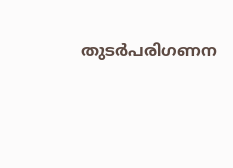തുടർപരിഗണന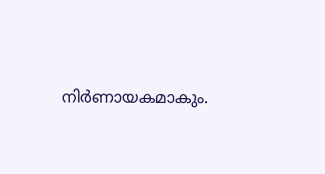നിർണായകമാകും.